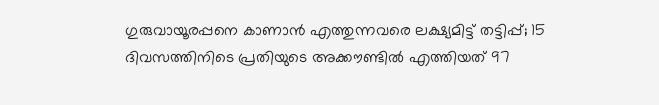ഗുരുവായൂരപ്പനെ കാണാൻ എത്തുന്നവരെ ലക്ഷ്യമിട്ട് തട്ടിപ്പ്; 15 ദിവസത്തിനിടെ പ്രതിയുടെ അക്കൗണ്ടിൽ എത്തിയത് 97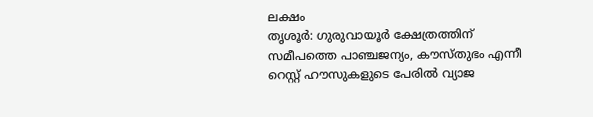ലക്ഷം
തൃശൂർ: ഗുരുവായൂർ ക്ഷേത്രത്തിന് സമീപത്തെ പാഞ്ചജന്യം, കൗസ്തുഭം എന്നീ റെസ്റ്റ് ഹൗസുകളുടെ പേരിൽ വ്യാജ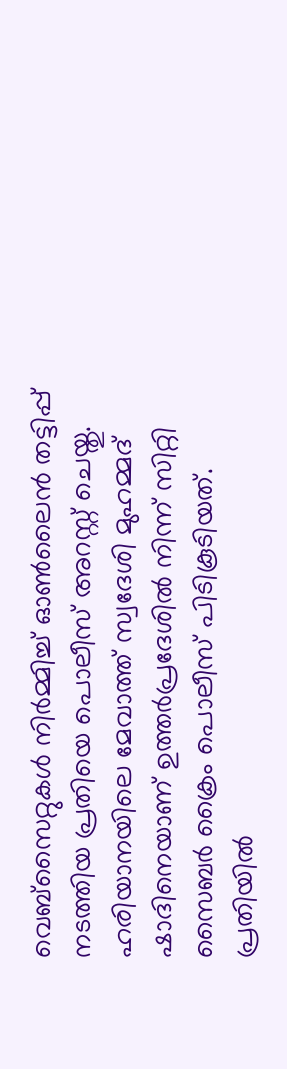വെബ്സൈറ്റുകൾ നിർമ്മിച്ച് ഓൺലൈൻ തട്ടിപ്പ് നടത്തിയ പ്രതിയെ പൊലീസ് അറസ്റ്റ് ചെയ്തു.
ഹരിയാനയിലെ മേവാത്ത് സ്വദേശി മുഹമ്മദ് ഷാദിനെയാണ് ഉത്തർപ്രദേശിൽ നിന്ന് സിറ്റി സൈബർ ക്രൈം പൊലീസ് പിടികൂടിയത്.
പ്രതിയിൽ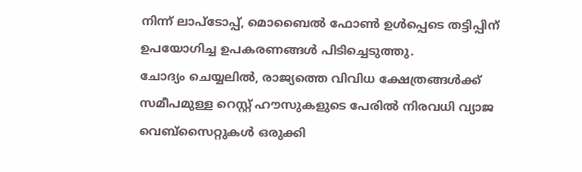നിന്ന് ലാപ്ടോപ്പ്, മൊബൈൽ ഫോൺ ഉൾപ്പെടെ തട്ടിപ്പിന് ഉപയോഗിച്ച ഉപകരണങ്ങൾ പിടിച്ചെടുത്തു.
ചോദ്യം ചെയ്യലിൽ, രാജ്യത്തെ വിവിധ ക്ഷേത്രങ്ങൾക്ക് സമീപമുള്ള റെസ്റ്റ് ഹൗസുകളുടെ പേരിൽ നിരവധി വ്യാജ വെബ്സൈറ്റുകൾ ഒരുക്കി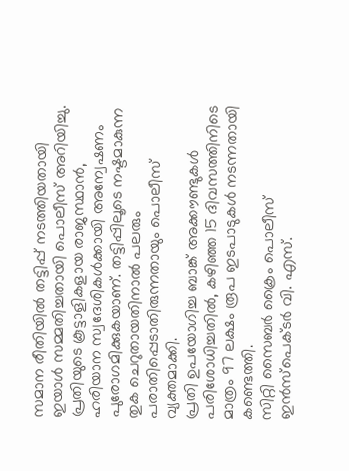സമാന രീതിയിൽ തട്ടിപ്പ് നടത്തിയതായി ഇയാൾ സമ്മതിച്ചതായി പൊലീസ് അറിയിച്ചു.
പ്രതിയുടെ കൂട്ടാളികളായ രാജസ്ഥാൻ, ഹരിയാന സ്വദേശികൾക്കായി അന്വേഷണം പുരോഗമിക്കുകയാണ്. തട്ടിപ്പിലൂടെ നഷ്ടമാകുന്ന തുക ചെറുതായതിനാൽ പലരും പരാതിപ്പെടാതിരുന്നതായും പൊലീസ് വ്യക്തമാക്കി.
പ്രതി ഉപയോഗിച്ച ബാങ്ക് അക്കൗണ്ടുകൾ പരിശോധിച്ചതിൽ, കഴിഞ്ഞ 15 ദിവസത്തിനിടെ മാത്രം 97 ലക്ഷം രൂപ ഇടപാടുകൾ നടന്നതായി കണ്ടെത്തി.
സിറ്റി സൈബർ ക്രൈം പൊലീസ് ഇൻസ്പെക്ടർ വി. എസ്.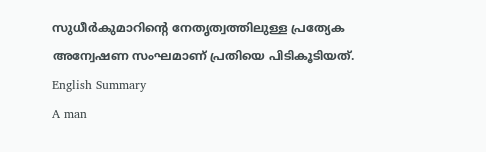സുധീർകുമാറിന്റെ നേതൃത്വത്തിലുള്ള പ്രത്യേക അന്വേഷണ സംഘമാണ് പ്രതിയെ പിടികൂടിയത്.
English Summary
A man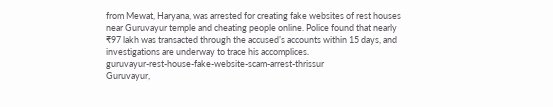from Mewat, Haryana, was arrested for creating fake websites of rest houses near Guruvayur temple and cheating people online. Police found that nearly ₹97 lakh was transacted through the accused’s accounts within 15 days, and investigations are underway to trace his accomplices.
guruvayur-rest-house-fake-website-scam-arrest-thrissur
Guruvayur,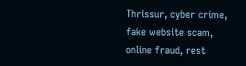Thrissur, cyber crime, fake website scam, online fraud, rest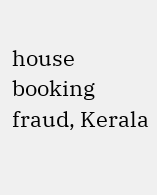house booking fraud, Kerala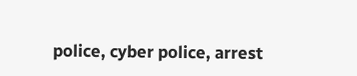police, cyber police, arrest